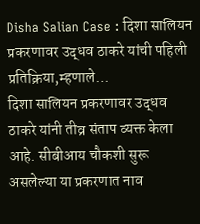Disha Salian Case : दिशा सालियन प्रकरणावर उद्धव ठाकरे यांची पहिली प्रतिक्रिया,म्हणाले…
दिशा सालियन प्रकरणावर उद्धव ठाकरे यांनी तीव्र संताप व्यक्त केला आहे. सीबीआय चौकशी सुरू असलेल्या या प्रकरणात नाव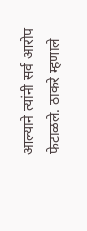आल्याने त्यांनी सर्व आरोप फेटाळले. ठाकरे म्हणाले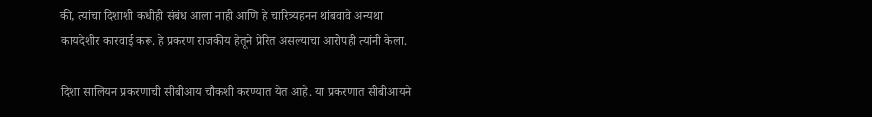की, त्यांचा दिशाशी कधीही संबंध आला नाही आणि हे चारित्र्यहनन थांबवावे अन्यथा कायदेशीर कारवाई करू. हे प्रकरण राजकीय हेतूने प्रेरित असल्याचा आरोपही त्यांनी केला.

दिशा सालियन प्रकरणाची सीबीआय चौकशी करण्यात येत आहे. या प्रकरणात सीबीआयने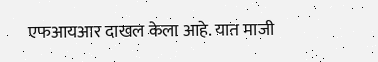एफआयआर दाखल केला आहे. यात माजी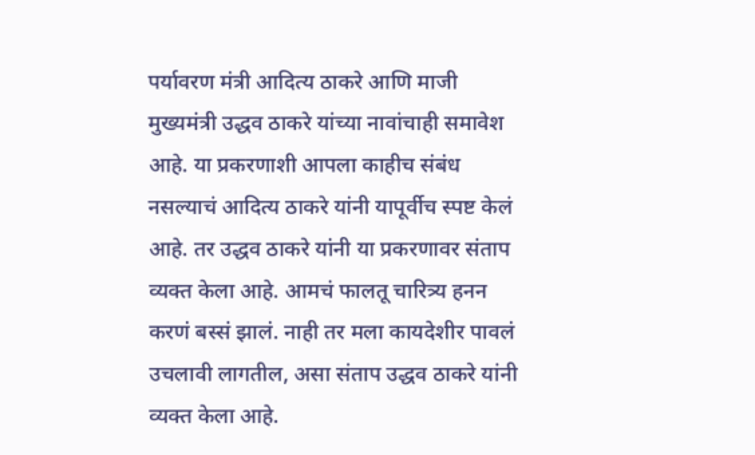पर्यावरण मंत्री आदित्य ठाकरे आणि माजी मुख्यमंत्री उद्धव ठाकरे यांच्या नावांचाही समावेश आहे. या प्रकरणाशी आपला काहीच संबंध नसल्याचं आदित्य ठाकरे यांनी यापूर्वीच स्पष्ट केलं आहे. तर उद्धव ठाकरे यांनी या प्रकरणावर संताप व्यक्त केला आहे. आमचं फालतू चारित्र्य हनन करणं बस्सं झालं. नाही तर मला कायदेशीर पावलं उचलावी लागतील, असा संताप उद्धव ठाकरे यांनी व्यक्त केला आहे.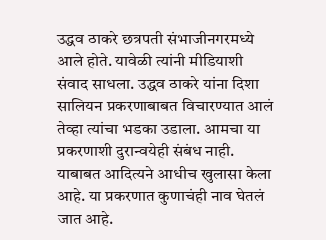उद्धव ठाकरे छत्रपती संभाजीनगरमध्ये आले होते. यावेळी त्यांनी मीडियाशी संवाद साधला. उद्धव ठाकरे यांना दिशा सालियन प्रकरणाबाबत विचारण्यात आलं तेव्हा त्यांचा भडका उडाला. आमचा या प्रकरणाशी दुरान्वयेही संबंध नाही. याबाबत आदित्यने आधीच खुलासा केला आहे. या प्रकरणात कुणाचंही नाव घेतलं जात आहे.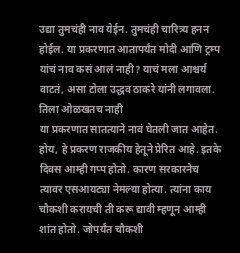उद्या तुमचंही नाव येईन. तुमचंही चारित्र्य हनन होईल. या प्रकरणात आतापर्यंत मोदी आणि ट्रम्प यांचं नाव कसं आलं नाही? याचं मला आश्चर्य वाटतं, असा टोला उद्धव ठाकरे यांनी लगावला.
तिला ओळखतच नाही
या प्रकरणात सातत्याने नावं घेतली जात आहेत. होय, हे प्रकरण राजकीय हेतूने प्रेरित आहे. इतके दिवस आम्ही गप्प होतो. कारण सरकारनेच त्यावर एसआयट्या नेमल्या होत्या. त्यांना काय चौकशी करायची ती करू द्यावी म्हणून आम्ही शांत होतो. जोपर्यंत चौकशी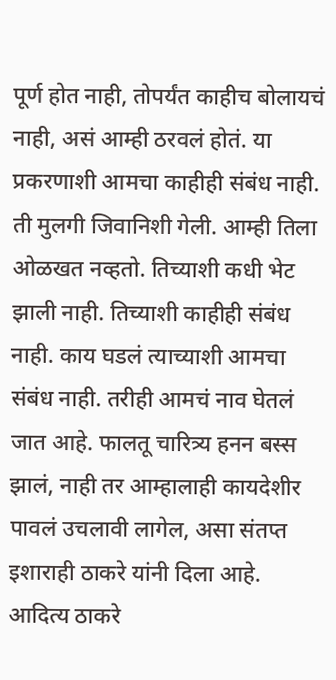पूर्ण होत नाही, तोपर्यंत काहीच बोलायचं नाही, असं आम्ही ठरवलं होतं. या प्रकरणाशी आमचा काहीही संबंध नाही. ती मुलगी जिवानिशी गेली. आम्ही तिला ओळखत नव्हतो. तिच्याशी कधी भेट झाली नाही. तिच्याशी काहीही संबंध नाही. काय घडलं त्याच्याशी आमचा संबंध नाही. तरीही आमचं नाव घेतलं जात आहे. फालतू चारित्र्य हनन बस्स झालं, नाही तर आम्हालाही कायदेशीर पावलं उचलावी लागेल, असा संतप्त इशाराही ठाकरे यांनी दिला आहे.
आदित्य ठाकरे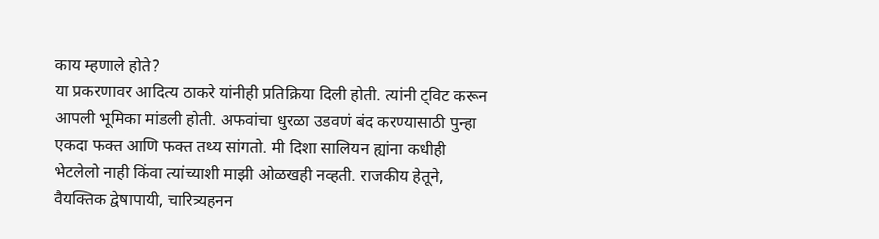काय म्हणाले होते?
या प्रकरणावर आदित्य ठाकरे यांनीही प्रतिक्रिया दिली होती. त्यांनी ट्विट करून आपली भूमिका मांडली होती. अफवांचा धुरळा उडवणं बंद करण्यासाठी पुन्हा एकदा फक्त आणि फक्त तथ्य सांगतो. मी दिशा सालियन ह्यांना कधीही भेटलेलो नाही किंवा त्यांच्याशी माझी ओळखही नव्हती. राजकीय हेतूने, वैयक्तिक द्वेषापायी, चारित्र्यहनन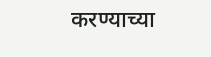करण्याच्या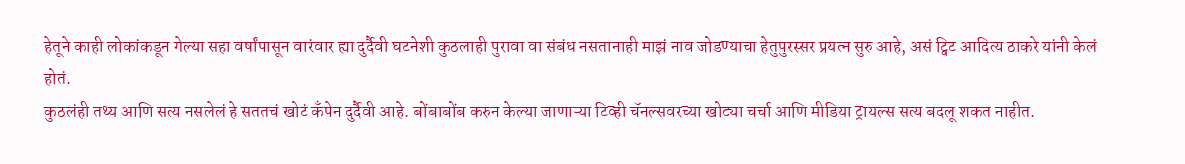हेतूने काही लोकांकडून गेल्या सहा वर्षांपासून वारंवार ह्या दुर्दैवी घटनेशी कुठलाही पुरावा वा संबंध नसतानाही माझं नाव जोडण्याचा हेतुपुरस्सर प्रयत्न सुरु आहे, असं ट्विट आदित्य ठाकरे यांनी केलं होतं.
कुठलंही तथ्य आणि सत्य नसलेलं हे सततचं खोटं कॅंपेन दुर्दैवी आहे. बोंबाबोंब करुन केल्या जाणाऱ्या टिव्ही चॅनल्सवरच्या खोट्या चर्चा आणि मीडिया ट्रायल्स सत्य बदलू शकत नाहीत.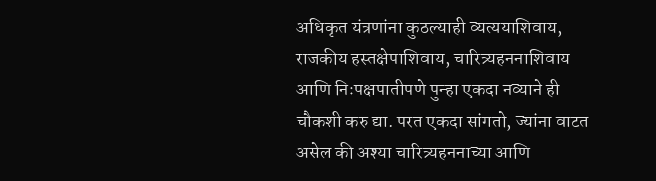अधिकृत यंत्रणांना कुठल्याही व्यत्ययाशिवाय, राजकीय हस्तक्षेपाशिवाय, चारित्र्यहननाशिवाय आणि निःपक्षपातीपणे पुन्हा एकदा नव्याने ही चौकशी करु द्या. परत एकदा सांगतो, ज्यांना वाटत असेल की अश्या चारित्र्यहननाच्या आणि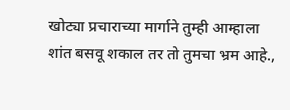खोट्या प्रचाराच्या मार्गाने तुम्ही आम्हाला शांत बसवू शकाल तर तो तुमचा भ्रम आहे.,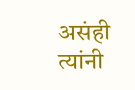असंही त्यांनी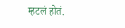म्हटलं होतं.